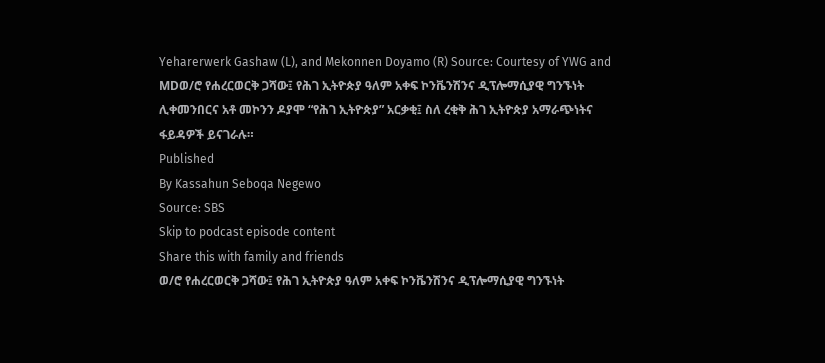Yeharerwerk Gashaw (L), and Mekonnen Doyamo (R) Source: Courtesy of YWG and MDወ/ሮ የሐረርወርቅ ጋሻው፤ የሕገ ኢትዮጵያ ዓለም አቀፍ ኮንቬንሽንና ዲፕሎማሲያዊ ግንኙነት ሊቀመንበርና አቶ መኮንን ዶያሞ “የሕገ ኢትዮጵያ” አርቃቂ፤ ስለ ረቂቅ ሕገ ኢትዮጵያ አማራጭነትና ፋይዳዎች ይናገራሉ።
Published
By Kassahun Seboqa Negewo
Source: SBS
Skip to podcast episode content
Share this with family and friends
ወ/ሮ የሐረርወርቅ ጋሻው፤ የሕገ ኢትዮጵያ ዓለም አቀፍ ኮንቬንሽንና ዲፕሎማሲያዊ ግንኙነት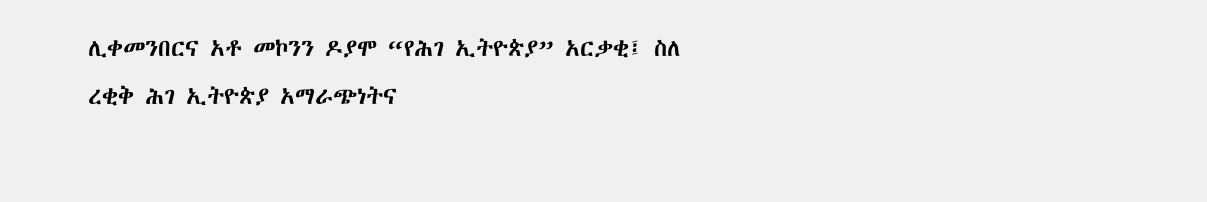ሊቀመንበርና አቶ መኮንን ዶያሞ “የሕገ ኢትዮጵያ” አርቃቂ፤ ስለ ረቂቅ ሕገ ኢትዮጵያ አማራጭነትና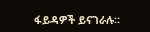ፋይዳዎች ይናገራሉ።